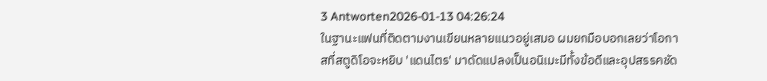3 Antworten2026-01-13 04:26:24
ในฐานะแฟนที่ติดตามงานเขียนหลายแนวอยู่เสมอ ผมยกมือบอกเลยว่าโอกาสที่สตูดิโอจะหยิบ 'แดนไตร' มาดัดแปลงเป็นอนิเมะมีทั้งข้อดีและอุปสรรคชัด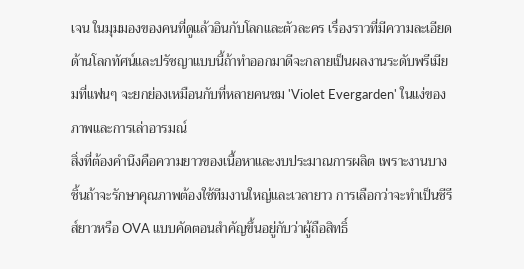เจน ในมุมมองของคนที่ดูแล้วอินกับโลกและตัวละคร เรื่องราวที่มีความละเอียดด้านโลกทัศน์และปรัชญาแบบนี้ถ้าทำออกมาดีจะกลายเป็นผลงานระดับพรีเมียมที่แฟนๆ จะยกย่องเหมือนกับที่หลายคนชม 'Violet Evergarden' ในแง่ของภาพและการเล่าอารมณ์
สิ่งที่ต้องคำนึงคือความยาวของเนื้อหาและงบประมาณการผลิต เพราะงานบางชิ้นถ้าจะรักษาคุณภาพต้องใช้ทีมงานใหญ่และเวลายาว การเลือกว่าจะทำเป็นซีรีส์ยาวหรือ OVA แบบคัดตอนสำคัญขึ้นอยู่กับว่าผู้ถือสิทธิ์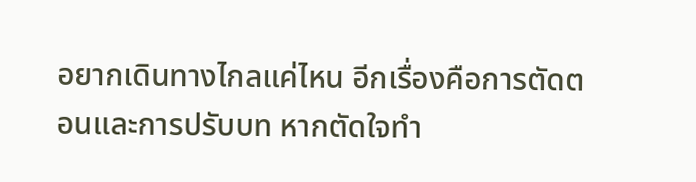อยากเดินทางไกลแค่ไหน อีกเรื่องคือการตัดตอนและการปรับบท หากตัดใจทำ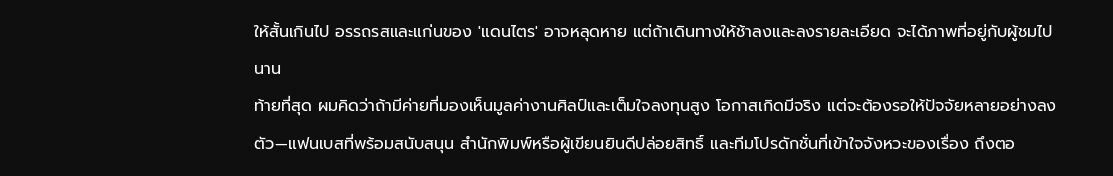ให้สั้นเกินไป อรรถรสและแก่นของ 'แดนไตร' อาจหลุดหาย แต่ถ้าเดินทางให้ช้าลงและลงรายละเอียด จะได้ภาพที่อยู่กับผู้ชมไปนาน
ท้ายที่สุด ผมคิดว่าถ้ามีค่ายที่มองเห็นมูลค่างานศิลป์และเต็มใจลงทุนสูง โอกาสเกิดมีจริง แต่จะต้องรอให้ปัจจัยหลายอย่างลงตัว—แฟนเบสที่พร้อมสนับสนุน สำนักพิมพ์หรือผู้เขียนยินดีปล่อยสิทธิ์ และทีมโปรดักชั่นที่เข้าใจจังหวะของเรื่อง ถึงตอ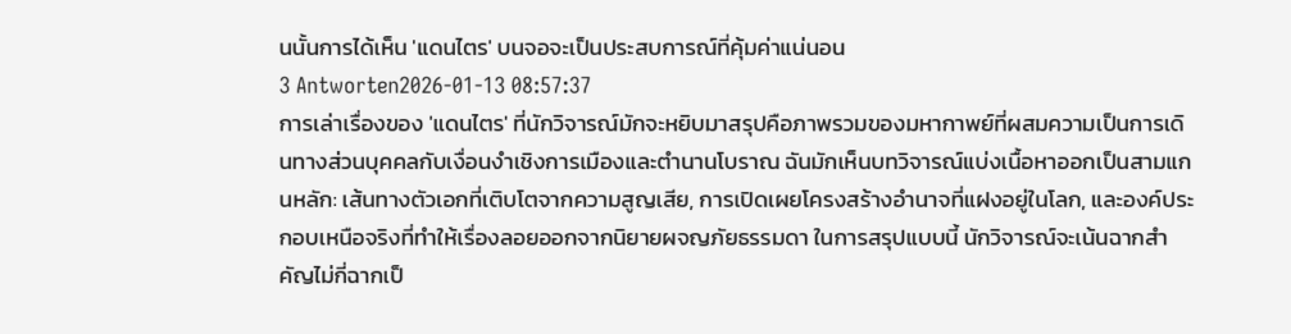นนั้นการได้เห็น 'แดนไตร' บนจอจะเป็นประสบการณ์ที่คุ้มค่าแน่นอน
3 Antworten2026-01-13 08:57:37
การเล่าเรื่องของ 'แดนไตร' ที่นักวิจารณ์มักจะหยิบมาสรุปคือภาพรวมของมหากาพย์ที่ผสมความเป็นการเดินทางส่วนบุคคลกับเงื่อนงำเชิงการเมืองและตำนานโบราณ ฉันมักเห็นบทวิจารณ์แบ่งเนื้อหาออกเป็นสามแกนหลัก: เส้นทางตัวเอกที่เติบโตจากความสูญเสีย, การเปิดเผยโครงสร้างอำนาจที่แฝงอยู่ในโลก, และองค์ประกอบเหนือจริงที่ทำให้เรื่องลอยออกจากนิยายผจญภัยธรรมดา ในการสรุปแบบนี้ นักวิจารณ์จะเน้นฉากสำคัญไม่กี่ฉากเป็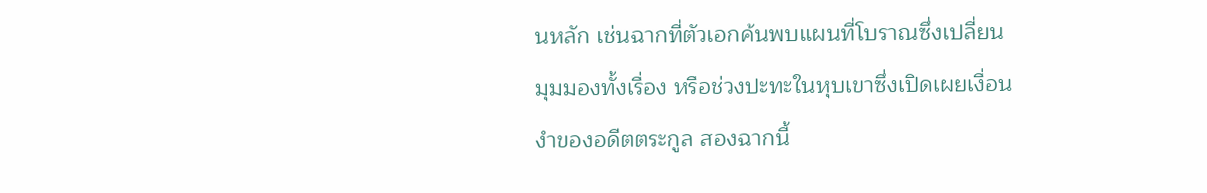นหลัก เช่นฉากที่ตัวเอกค้นพบแผนที่โบราณซึ่งเปลี่ยนมุมมองทั้งเรื่อง หรือช่วงปะทะในหุบเขาซึ่งเปิดเผยเงื่อนงำของอดีตตระกูล สองฉากนี้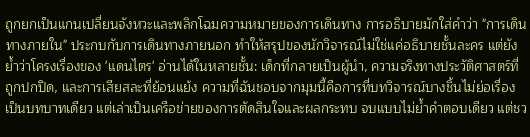ถูกยกเป็นแกนเปลี่ยนจังหวะและพลิกโฉมความหมายของการเดินทาง การอธิบายมักใส่คำว่า "การเดินทางภายใน" ประกบกับการเดินทางภายนอก ทำให้สรุปของนักวิจารณ์ไม่ใช่แค่อธิบายชั้นละคร แต่ยังย้ำว่าโครงเรื่องของ 'แดนไตร' อ่านได้ในหลายชั้น: เด็กที่กลายเป็นผู้นำ, ความจริงทางประวัติศาสตร์ที่ถูกปกปิด, และการเสียสละที่ย้อนแย้ง ความที่ฉันชอบจากมุมนี้คือการที่บทวิจารณ์บางชิ้นไม่ย่อเรื่องเป็นบทบาทเดียว แต่เล่าเป็นเครือข่ายของการตัดสินใจและผลกระทบ จบแบบไม่ย้ำคำตอบเดียว แต่ชว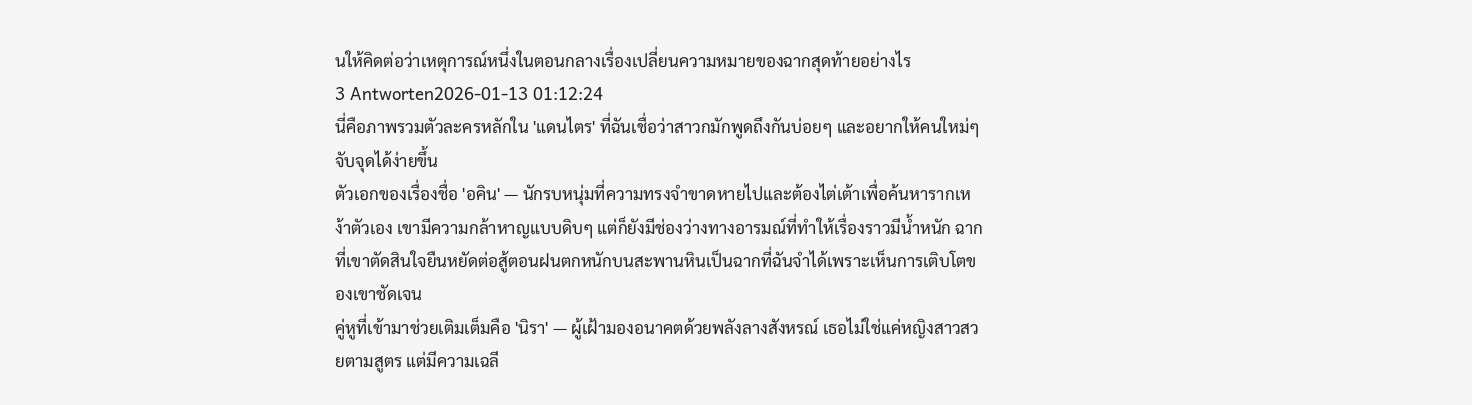นให้คิดต่อว่าเหตุการณ์หนึ่งในตอนกลางเรื่องเปลี่ยนความหมายของฉากสุดท้ายอย่างไร
3 Antworten2026-01-13 01:12:24
นี่คือภาพรวมตัวละครหลักใน 'แดนไตร' ที่ฉันเชื่อว่าสาวกมักพูดถึงกันบ่อยๆ และอยากให้คนใหม่ๆ จับจุดได้ง่ายขึ้น
ตัวเอกของเรื่องชื่อ 'อคิน' — นักรบหนุ่มที่ความทรงจำขาดหายไปและต้องไต่เต้าเพื่อค้นหารากเหง้าตัวเอง เขามีความกล้าหาญแบบดิบๆ แต่ก็ยังมีช่องว่างทางอารมณ์ที่ทำให้เรื่องราวมีน้ำหนัก ฉากที่เขาตัดสินใจยืนหยัดต่อสู้ตอนฝนตกหนักบนสะพานหินเป็นฉากที่ฉันจำได้เพราะเห็นการเติบโตของเขาชัดเจน
คู่หูที่เข้ามาช่วยเติมเต็มคือ 'นิรา' — ผู้เฝ้ามองอนาคตด้วยพลังลางสังหรณ์ เธอไม่ใช่แค่หญิงสาวสวยตามสูตร แต่มีความเฉลี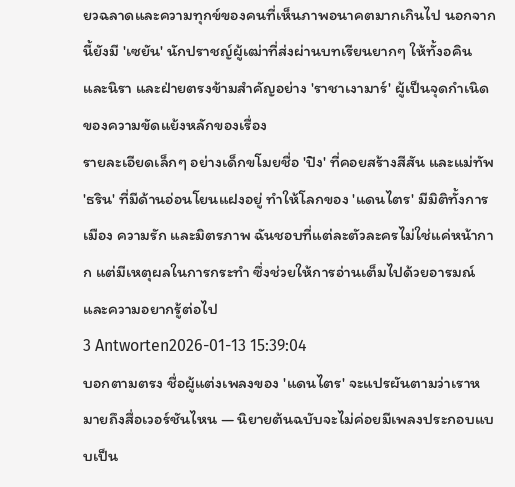ยวฉลาดและความทุกข์ของคนที่เห็นภาพอนาคตมากเกินไป นอกจากนี้ยังมี 'เซยัน' นักปราชญ์ผู้เฒ่าที่ส่งผ่านบทเรียนยากๆ ให้ทั้งอคินและนิรา และฝ่ายตรงข้ามสำคัญอย่าง 'ราชาเงามาร์' ผู้เป็นจุดกำเนิดของความขัดแย้งหลักของเรื่อง
รายละเอียดเล็กๆ อย่างเด็กขโมยชื่อ 'ปิง' ที่คอยสร้างสีสัน และแม่ทัพ 'ธริน' ที่มีด้านอ่อนโยนแฝงอยู่ ทำให้โลกของ 'แดนไตร' มีมิติทั้งการเมือง ความรัก และมิตรภาพ ฉันชอบที่แต่ละตัวละครไม่ใช่แค่หน้ากาก แต่มีเหตุผลในการกระทำ ซึ่งช่วยให้การอ่านเต็มไปด้วยอารมณ์และความอยากรู้ต่อไป
3 Antworten2026-01-13 15:39:04
บอกตามตรง ชื่อผู้แต่งเพลงของ 'แดนไตร' จะแปรผันตามว่าเราหมายถึงสื่อเวอร์ชันไหน — นิยายต้นฉบับจะไม่ค่อยมีเพลงประกอบแบบเป็น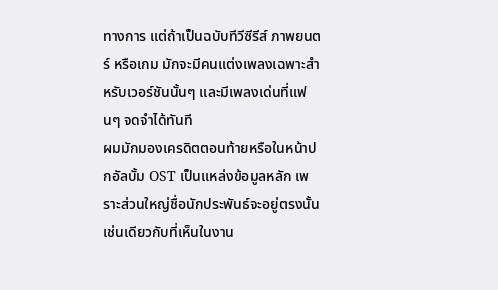ทางการ แต่ถ้าเป็นฉบับทีวีซีรีส์ ภาพยนตร์ หรือเกม มักจะมีคนแต่งเพลงเฉพาะสำหรับเวอร์ชันนั้นๆ และมีเพลงเด่นที่แฟนๆ จดจำได้ทันที
ผมมักมองเครดิตตอนท้ายหรือในหน้าปกอัลบั้ม OST เป็นแหล่งข้อมูลหลัก เพราะส่วนใหญ่ชื่อนักประพันธ์จะอยู่ตรงนั้น เช่นเดียวกับที่เห็นในงาน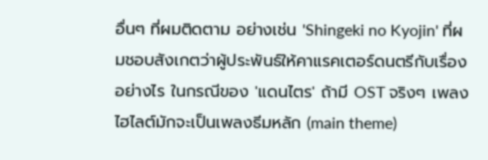อื่นๆ ที่ผมติดตาม อย่างเช่น 'Shingeki no Kyojin' ที่ผมชอบสังเกตว่าผู้ประพันธ์ให้คาแรคเตอร์ดนตรีกับเรื่องอย่างไร ในกรณีของ 'แดนไตร' ถ้ามี OST จริงๆ เพลงไฮไลต์มักจะเป็นเพลงธีมหลัก (main theme)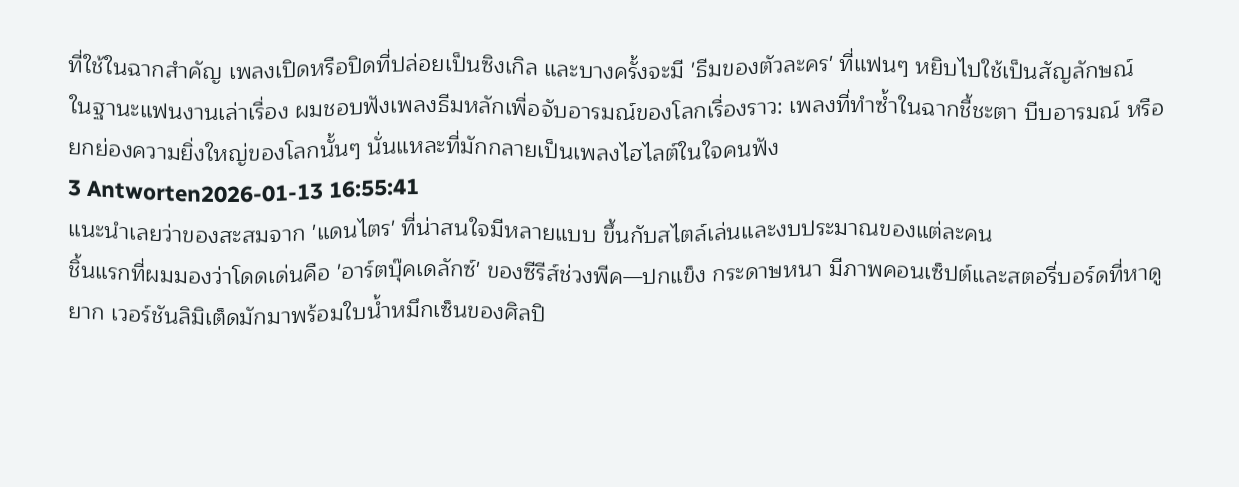ที่ใช้ในฉากสำคัญ เพลงเปิดหรือปิดที่ปล่อยเป็นซิงเกิล และบางครั้งจะมี 'ธีมของตัวละคร' ที่แฟนๆ หยิบไปใช้เป็นสัญลักษณ์
ในฐานะแฟนงานเล่าเรื่อง ผมชอบฟังเพลงธีมหลักเพื่อจับอารมณ์ของโลกเรื่องราว: เพลงที่ทำซ้ำในฉากชี้ชะตา บีบอารมณ์ หรือยกย่องความยิ่งใหญ่ของโลกนั้นๆ นั่นแหละที่มักกลายเป็นเพลงไฮไลต์ในใจคนฟัง
3 Antworten2026-01-13 16:55:41
แนะนำเลยว่าของสะสมจาก 'แดนไตร' ที่น่าสนใจมีหลายแบบ ขึ้นกับสไตล์เล่นและงบประมาณของแต่ละคน
ชิ้นแรกที่ผมมองว่าโดดเด่นคือ 'อาร์ตบุ๊คเดลักซ์' ของซีรีส์ช่วงพีค—ปกแข็ง กระดาษหนา มีภาพคอนเซ็ปต์และสตอรี่บอร์ดที่หาดูยาก เวอร์ชันลิมิเต็ดมักมาพร้อมใบน้ำหมึกเซ็นของศิลปิ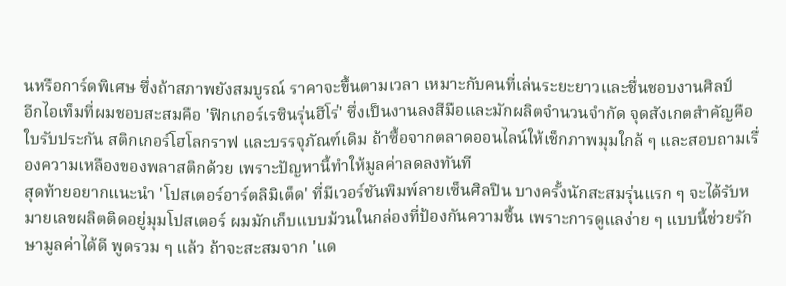นหรือการ์ดพิเศษ ซึ่งถ้าสภาพยังสมบูรณ์ ราคาจะขึ้นตามเวลา เหมาะกับคนที่เล่นระยะยาวและชื่นชอบงานศิลป์
อีกไอเท็มที่ผมชอบสะสมคือ 'ฟิกเกอร์เรซินรุ่นฮีโร่' ซึ่งเป็นงานลงสีมือและมักผลิตจำนวนจำกัด จุดสังเกตสำคัญคือใบรับประกัน สติกเกอร์โฮโลกราฟ และบรรจุภัณฑ์เดิม ถ้าซื้อจากตลาดออนไลน์ให้เช็กภาพมุมใกล้ ๆ และสอบถามเรื่องความเหลืองของพลาสติกด้วย เพราะปัญหานี้ทำให้มูลค่าลดลงทันที
สุดท้ายอยากแนะนำ 'โปสเตอร์อาร์ตลิมิเต็ด' ที่มีเวอร์ชันพิมพ์ลายเซ็นศิลปิน บางครั้งนักสะสมรุ่นแรก ๆ จะได้รับหมายเลขผลิตติดอยู่มุมโปสเตอร์ ผมมักเก็บแบบม้วนในกล่องที่ป้องกันความชื้น เพราะการดูแลง่าย ๆ แบบนี้ช่วยรักษามูลค่าได้ดี พูดรวม ๆ แล้ว ถ้าจะสะสมจาก 'แด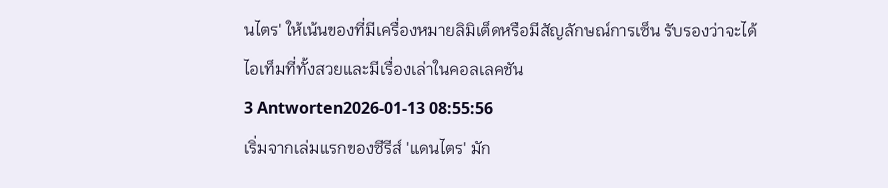นไตร' ให้เน้นของที่มีเครื่องหมายลิมิเต็ดหรือมีสัญลักษณ์การเซ็น รับรองว่าจะได้ไอเท็มที่ทั้งสวยและมีเรื่องเล่าในคอลเลคชัน
3 Antworten2026-01-13 08:55:56
เริ่มจากเล่มแรกของซีรีส์ 'แดนไตร' มัก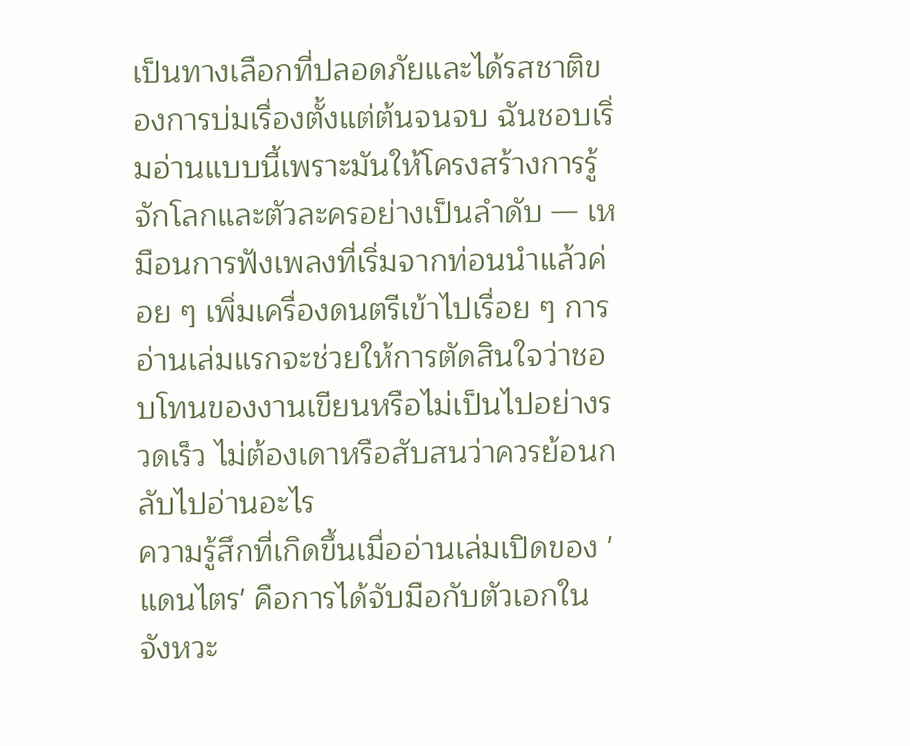เป็นทางเลือกที่ปลอดภัยและได้รสชาติของการบ่มเรื่องตั้งแต่ต้นจนจบ ฉันชอบเริ่มอ่านแบบนี้เพราะมันให้โครงสร้างการรู้จักโลกและตัวละครอย่างเป็นลำดับ — เหมือนการฟังเพลงที่เริ่มจากท่อนนำแล้วค่อย ๆ เพิ่มเครื่องดนตรีเข้าไปเรื่อย ๆ การอ่านเล่มแรกจะช่วยให้การตัดสินใจว่าชอบโทนของงานเขียนหรือไม่เป็นไปอย่างรวดเร็ว ไม่ต้องเดาหรือสับสนว่าควรย้อนกลับไปอ่านอะไร
ความรู้สึกที่เกิดขึ้นเมื่ออ่านเล่มเปิดของ 'แดนไตร' คือการได้จับมือกับตัวเอกในจังหวะ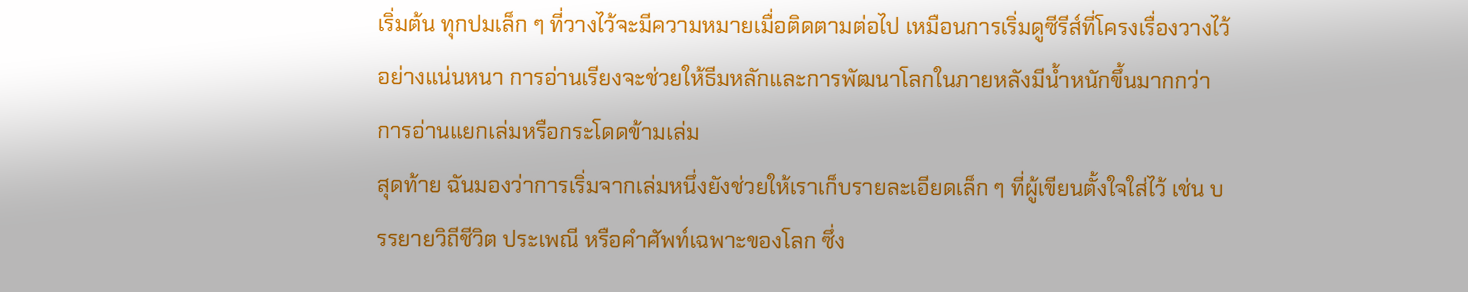เริ่มต้น ทุกปมเล็ก ๆ ที่วางไว้จะมีความหมายเมื่อติดตามต่อไป เหมือนการเริ่มดูซีรีส์ที่โครงเรื่องวางไว้อย่างแน่นหนา การอ่านเรียงจะช่วยให้ธีมหลักและการพัฒนาโลกในภายหลังมีน้ำหนักขึ้นมากกว่าการอ่านแยกเล่มหรือกระโดดข้ามเล่ม
สุดท้าย ฉันมองว่าการเริ่มจากเล่มหนึ่งยังช่วยให้เราเก็บรายละเอียดเล็ก ๆ ที่ผู้เขียนตั้งใจใส่ไว้ เช่น บรรยายวิถีชีวิต ประเพณี หรือคำศัพท์เฉพาะของโลก ซึ่ง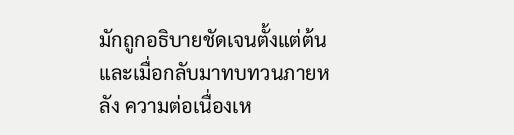มักถูกอธิบายชัดเจนตั้งแต่ต้น และเมื่อกลับมาทบทวนภายหลัง ความต่อเนื่องเห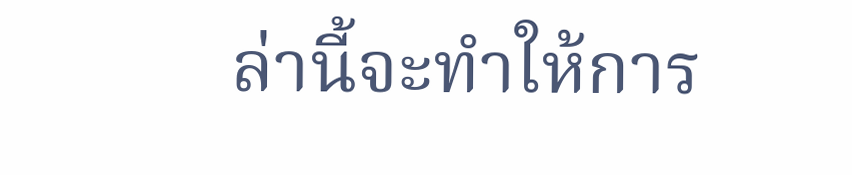ล่านี้จะทำให้การ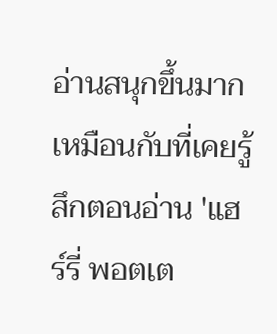อ่านสนุกขึ้นมาก เหมือนกับที่เคยรู้สึกตอนอ่าน 'แฮร์รี่ พอตเต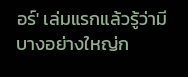อร์' เล่มแรกแล้วรู้ว่ามีบางอย่างใหญ่ก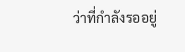ว่าที่กำลังรออยู่